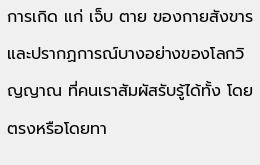การเกิด แก่ เจ็บ ตาย ของกายสังขารและปรากฏการณ์บางอย่างของโลกวิญญาณ ที่คนเราสัมผัสรับรู้ได้ทั้ง โดยตรงหรือโดยทา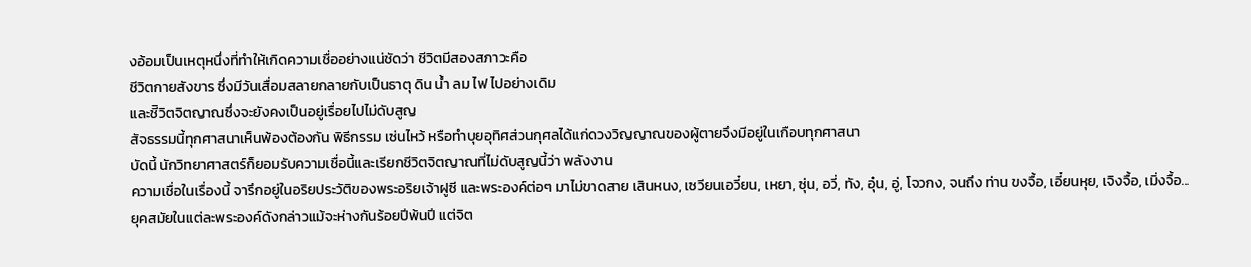งอ้อมเป็นเหตุหนึ่งที่ทำให้เกิดความเชื่ออย่างแน่ชัดว่า ชีวิตมีสองสภาวะคือ
ชีวิตกายสังขาร ซึ่งมีวันเสื่อมสลายกลายกับเป็นธาตุ ดิน น้ำ ลม ไฟ ไปอย่างเดิม
และชีิวิตจิตญาณซึ่งจะยังคงเป็นอยู่เรื่อยไปไม่ดับสูญ
สัจธรรมนี้ทุกศาสนาเห็นพ้องต้องกัน พิธีกรรม เซ่นไหว้ หรือทำบุยอุทิศส่วนกุศลได้แก่ดวงวิญญาณของผู้ตายจึงมีอยู่ในเกือบทุกศาสนา
บัดนี้ นักวิทยาศาสตร์ก็ยอมรับความเชื่อนี้และเรียกชีวิตจิตญาณที่ไม่ดับสูญนี้ว่า พลังงาน
ความเชื่อในเรื่องนี้ จารึกอยู่ในอริยประวัติของพระอริยเจ้าฝูซี และพระองค์ต่อๆ มาไม่ขาดสาย เสินหนง, เซวียนเอวี๋ยน, เหยา, ซุ่น, อวี่, ทัง, อุ๋น, อู่, โจวกง, จนถึง ท่าน ขงจื้อ, เอี๋ยนหุย, เจิงจื้อ, เมิ่งจื้อ...
ยุคสมัยในแต่ละพระองค์ดังกล่าวแม้จะห่างกันร้อยปีพ้นปี แต่จิต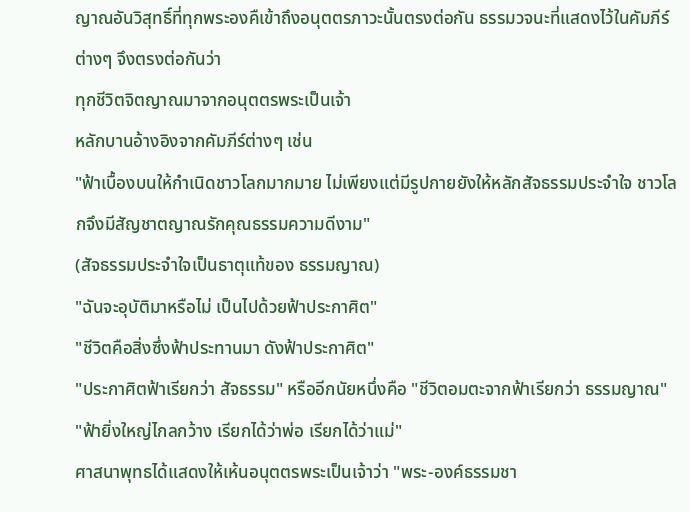ญาณอันวิสุทธิ์ที่ทุกพระองคืเข้าถึงอนุตตรภาวะนั้นตรงต่อกัน ธรรมวจนะที่แสดงไว้ในคัมภีร์ต่างๆ จึงตรงต่อกันว่า
ทุกชีวิตจิตญาณมาจากอนุตตรพระเป็นเจ้า
หลักบานอ้างอิงจากคัมภีร์ต่างๆ เช่น
"ฟ้าเบื้องบนให้กำเนิดชาวโลกมากมาย ไม่เพียงแต่มีรูปกายยังให้หลักสัจธรรมประจำใจ ชาวโลกจึงมีสัญชาตญาณรักคุณธรรมความดีงาม"
(สัจธรรมประจำใจเป็นธาตุแท้ของ ธรรมญาณ)
"ฉันจะอุบัติมาหรือไม่ เป็นไปด้วยฟ้าประกาศิต"
"ชีวิตคือสิ่งซึ่งฟ้าประทานมา ดังฟ้าประกาศิต"
"ประกาศิตฟ้าเรียกว่า สัจธรรม" หรืออีกนัยหนึ่งคือ "ชีวิตอมตะจากฟ้าเรียกว่า ธรรมญาณ"
"ฟ้ายิ่งใหญ่ไกลกว้าง เรียกได้ว่าพ่อ เรียกได้ว่าแม่"
ศาสนาพุทธได้แสดงให้เห้นอนุตตรพระเป็นเจ้าว่า "พระ-องค์ธรรมชา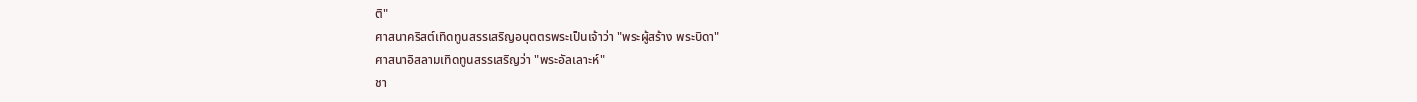ติ"
ศาสนาคริสต์เทิดทูนสรรเสริญอนุตตรพระเป็นเจ้าว่า "พระผู้สร้าง พระบิดา"
ศาสนาอิสลามเทิดทูนสรรเสริญว่า "พระอัลเลาะห์"
ชา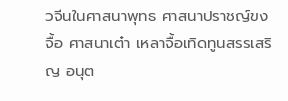วจีนในศาสนาพุทธ ศาสนาปราชญ์ขงจื้อ ศาสนาเต๋า เหลาจื้อเทิดทูนสรรเสริญ อนุต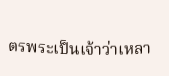ตรพระเป็นเจ้าว่าเหลา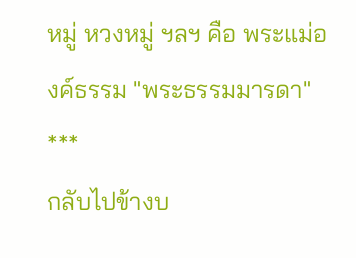หมู่ หวงหมู่ ฯลฯ คือ พระแม่องค์ธรรม "พระธรรมมารดา"
***
กลับไปข้างบ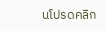นโปรดคลิก